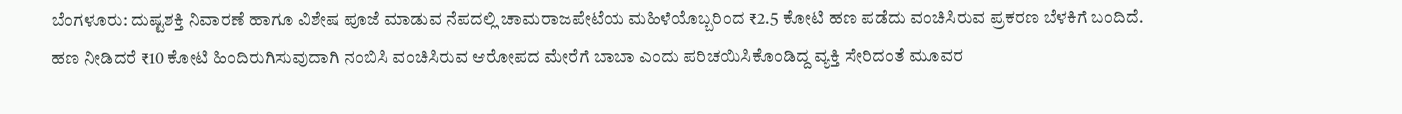ಬೆಂಗಳೂರು: ದುಷ್ಟಶಕ್ತಿ ನಿವಾರಣೆ ಹಾಗೂ ವಿಶೇಷ ಪೂಜೆ ಮಾಡುವ ನೆಪದಲ್ಲಿ ಚಾಮರಾಜಪೇಟೆಯ ಮಹಿಳೆಯೊಬ್ಬರಿಂದ ₹2.5 ಕೋಟಿ ಹಣ ಪಡೆದು ವಂಚಿಸಿರುವ ಪ್ರಕರಣ ಬೆಳಕಿಗೆ ಬಂದಿದೆ.
ಹಣ ನೀಡಿದರೆ ₹10 ಕೋಟಿ ಹಿಂದಿರುಗಿಸುವುದಾಗಿ ನಂಬಿಸಿ ವಂಚಿಸಿರುವ ಆರೋಪದ ಮೇರೆಗೆ ಬಾಬಾ ಎಂದು ಪರಿಚಯಿಸಿಕೊಂಡಿದ್ದ ವ್ಯಕ್ತಿ ಸೇರಿದಂತೆ ಮೂವರ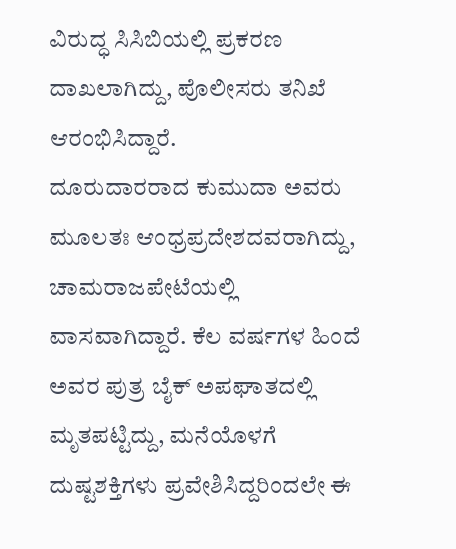ವಿರುದ್ಧ ಸಿಸಿಬಿಯಲ್ಲಿ ಪ್ರಕರಣ ದಾಖಲಾಗಿದ್ದು, ಪೊಲೀಸರು ತನಿಖೆ ಆರಂಭಿಸಿದ್ದಾರೆ.
ದೂರುದಾರರಾದ ಕುಮುದಾ ಅವರು ಮೂಲತಃ ಆಂಧ್ರಪ್ರದೇಶದವರಾಗಿದ್ದು, ಚಾಮರಾಜಪೇಟೆಯಲ್ಲಿ ವಾಸವಾಗಿದ್ದಾರೆ. ಕೆಲ ವರ್ಷಗಳ ಹಿಂದೆ ಅವರ ಪುತ್ರ ಬೈಕ್ ಅಪಘಾತದಲ್ಲಿ ಮೃತಪಟ್ಟಿದ್ದು, ಮನೆಯೊಳಗೆ ದುಷ್ಟಶಕ್ತಿಗಳು ಪ್ರವೇಶಿಸಿದ್ದರಿಂದಲೇ ಈ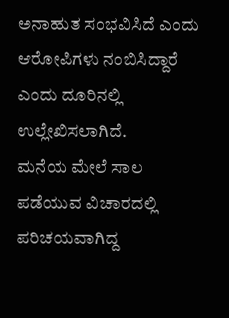ಅನಾಹುತ ಸಂಭವಿಸಿದೆ ಎಂದು ಆರೋಪಿಗಳು ನಂಬಿಸಿದ್ದಾರೆ ಎಂದು ದೂರಿನಲ್ಲಿ ಉಲ್ಲೇಖಿಸಲಾಗಿದೆ.
ಮನೆಯ ಮೇಲೆ ಸಾಲ ಪಡೆಯುವ ವಿಚಾರದಲ್ಲಿ ಪರಿಚಯವಾಗಿದ್ದ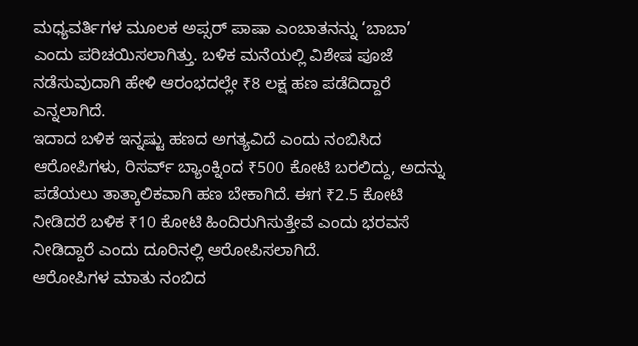ಮಧ್ಯವರ್ತಿಗಳ ಮೂಲಕ ಅಪ್ಸರ್ ಪಾಷಾ ಎಂಬಾತನನ್ನು ‘ಬಾಬಾ’ ಎಂದು ಪರಿಚಯಿಸಲಾಗಿತ್ತು. ಬಳಿಕ ಮನೆಯಲ್ಲಿ ವಿಶೇಷ ಪೂಜೆ ನಡೆಸುವುದಾಗಿ ಹೇಳಿ ಆರಂಭದಲ್ಲೇ ₹8 ಲಕ್ಷ ಹಣ ಪಡೆದಿದ್ದಾರೆ ಎನ್ನಲಾಗಿದೆ.
ಇದಾದ ಬಳಿಕ ಇನ್ನಷ್ಟು ಹಣದ ಅಗತ್ಯವಿದೆ ಎಂದು ನಂಬಿಸಿದ ಆರೋಪಿಗಳು, ರಿಸರ್ವ್ ಬ್ಯಾಂಕ್ನಿಂದ ₹500 ಕೋಟಿ ಬರಲಿದ್ದು, ಅದನ್ನು ಪಡೆಯಲು ತಾತ್ಕಾಲಿಕವಾಗಿ ಹಣ ಬೇಕಾಗಿದೆ. ಈಗ ₹2.5 ಕೋಟಿ ನೀಡಿದರೆ ಬಳಿಕ ₹10 ಕೋಟಿ ಹಿಂದಿರುಗಿಸುತ್ತೇವೆ ಎಂದು ಭರವಸೆ ನೀಡಿದ್ದಾರೆ ಎಂದು ದೂರಿನಲ್ಲಿ ಆರೋಪಿಸಲಾಗಿದೆ.
ಆರೋಪಿಗಳ ಮಾತು ನಂಬಿದ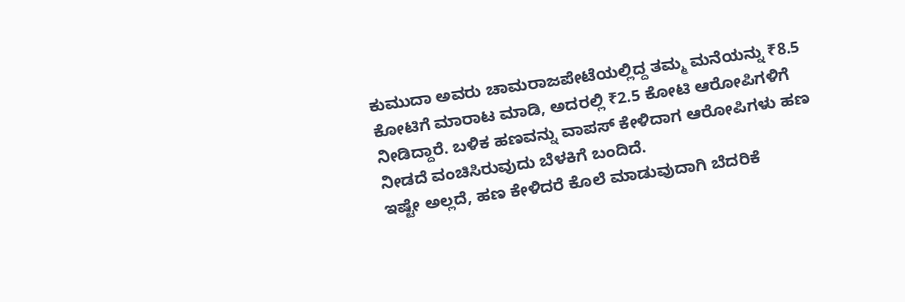ಕುಮುದಾ ಅವರು ಚಾಮರಾಜಪೇಟೆಯಲ್ಲಿದ್ದ ತಮ್ಮ ಮನೆಯನ್ನು ₹8.5 ಕೋಟಿಗೆ ಮಾರಾಟ ಮಾಡಿ, ಅದರಲ್ಲಿ ₹2.5 ಕೋಟಿ ಆರೋಪಿಗಳಿಗೆ ನೀಡಿದ್ದಾರೆ. ಬಳಿಕ ಹಣವನ್ನು ವಾಪಸ್ ಕೇಳಿದಾಗ ಆರೋಪಿಗಳು ಹಣ ನೀಡದೆ ವಂಚಿಸಿರುವುದು ಬೆಳಕಿಗೆ ಬಂದಿದೆ.
ಇಷ್ಟೇ ಅಲ್ಲದೆ, ಹಣ ಕೇಳಿದರೆ ಕೊಲೆ ಮಾಡುವುದಾಗಿ ಬೆದರಿಕೆ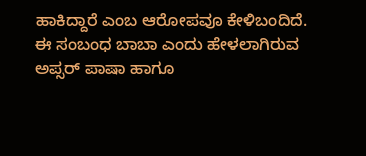ಹಾಕಿದ್ದಾರೆ ಎಂಬ ಆರೋಪವೂ ಕೇಳಿಬಂದಿದೆ.
ಈ ಸಂಬಂಧ ಬಾಬಾ ಎಂದು ಹೇಳಲಾಗಿರುವ ಅಪ್ಸರ್ ಪಾಷಾ ಹಾಗೂ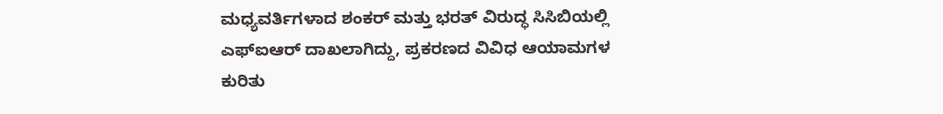ಮಧ್ಯವರ್ತಿಗಳಾದ ಶಂಕರ್ ಮತ್ತು ಭರತ್ ವಿರುದ್ಧ ಸಿಸಿಬಿಯಲ್ಲಿ ಎಫ್ಐಆರ್ ದಾಖಲಾಗಿದ್ದು, ಪ್ರಕರಣದ ವಿವಿಧ ಆಯಾಮಗಳ ಕುರಿತು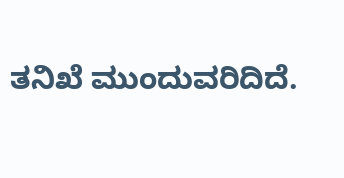ತನಿಖೆ ಮುಂದುವರಿದಿದೆ.